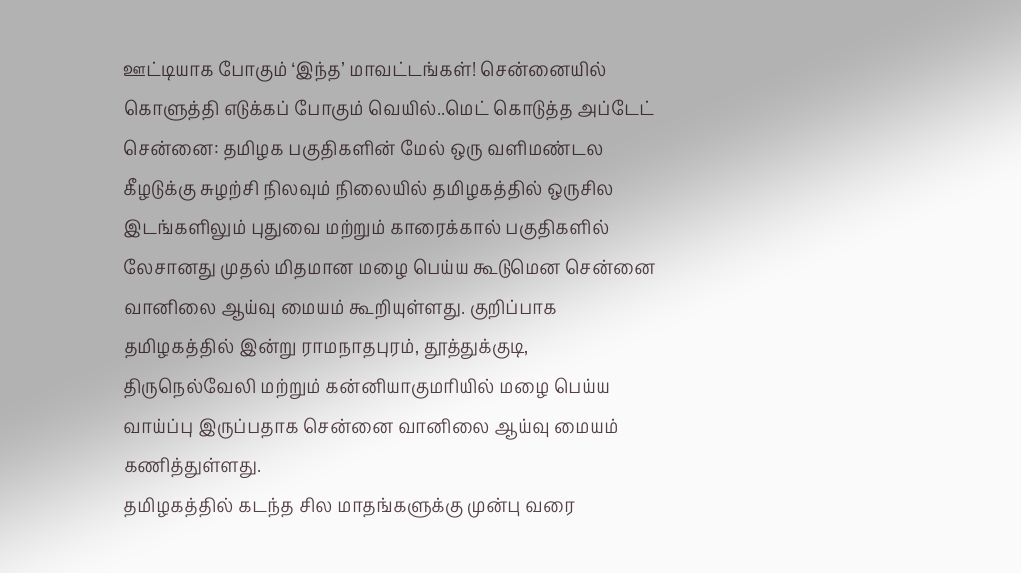ஊட்டியாக போகும் ‘இந்த’ மாவட்டங்கள்! சென்னையில் கொளுத்தி எடுக்கப் போகும் வெயில்..மெட் கொடுத்த அப்டேட்
சென்னை: தமிழக பகுதிகளின் மேல் ஒரு வளிமண்டல கீழடுக்கு சுழற்சி நிலவும் நிலையில் தமிழகத்தில் ஒருசில இடங்களிலும் புதுவை மற்றும் காரைக்கால் பகுதிகளில் லேசானது முதல் மிதமான மழை பெய்ய கூடுமென சென்னை வானிலை ஆய்வு மையம் கூறியுள்ளது. குறிப்பாக தமிழகத்தில் இன்று ராமநாதபுரம், தூத்துக்குடி, திருநெல்வேலி மற்றும் கன்னியாகுமரியில் மழை பெய்ய வாய்ப்பு இருப்பதாக சென்னை வானிலை ஆய்வு மையம் கணித்துள்ளது.
தமிழகத்தில் கடந்த சில மாதங்களுக்கு முன்பு வரை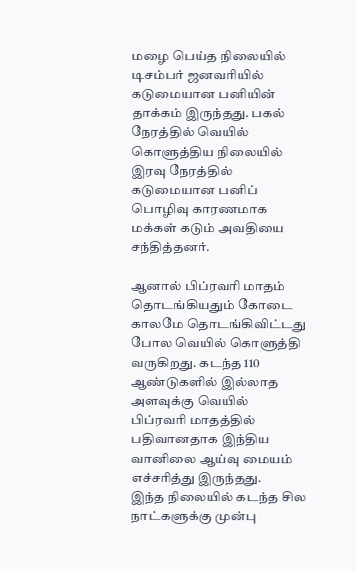மழை பெய்த நிலையில் டிசம்பர் ஜனவரியில் கடுமையான பனியின் தாக்கம் இருந்தது. பகல் நேரத்தில் வெயில் கொளுத்திய நிலையில் இரவு நேரத்தில் கடுமையான பனிப் பொழிவு காரணமாக மக்கள் கடும் அவதியை சந்தித்தனர்.

ஆனால் பிப்ரவரி மாதம் தொடங்கியதும் கோடை காலமே தொடங்கிவிட்டது போல வெயில் கொளுத்தி வருகிறது. கடந்த 110 ஆண்டுகளில் இல்லாத அளவுக்கு வெயில் பிப்ரவரி மாதத்தில் பதிவானதாக இந்திய வானிலை ஆய்வு மையம் எச்சரித்து இருந்தது.
இந்த நிலையில் கடந்த சில நாட்களுக்கு முன்பு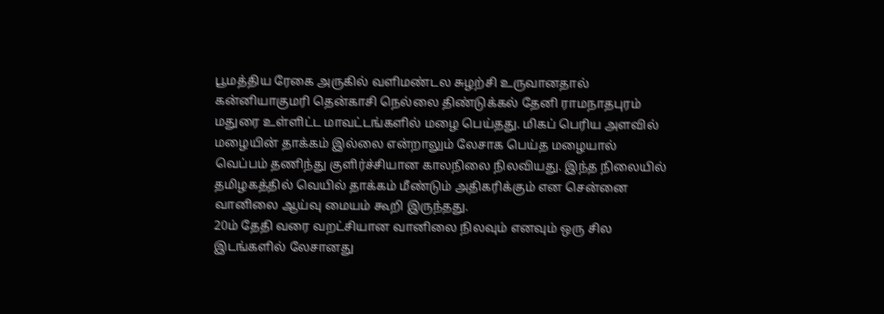பூமத்திய ரேகை அருகில் வளிமண்டல சுழற்சி உருவானதால் கன்னியாகுமரி தென்காசி நெல்லை திண்டுக்கல் தேனி ராமநாதபுரம் மதுரை உள்ளிட்ட மாவட்டங்களில் மழை பெய்தது. மிகப் பெரிய அளவில் மழையின் தாக்கம் இல்லை என்றாலும் லேசாக பெய்த மழையால் வெப்பம் தணிந்து குளிர்ச்சியான காலநிலை நிலவியது. இந்த நிலையில் தமிழகத்தில் வெயில் தாக்கம் மீண்டும் அதிகரிக்கும் என சென்னை வானிலை ஆய்வு மையம் கூறி இருந்தது.
20ம் தேதி வரை வறட்சியான வானிலை நிலவும் எனவும் ஒரு சில இடங்களில் லேசானது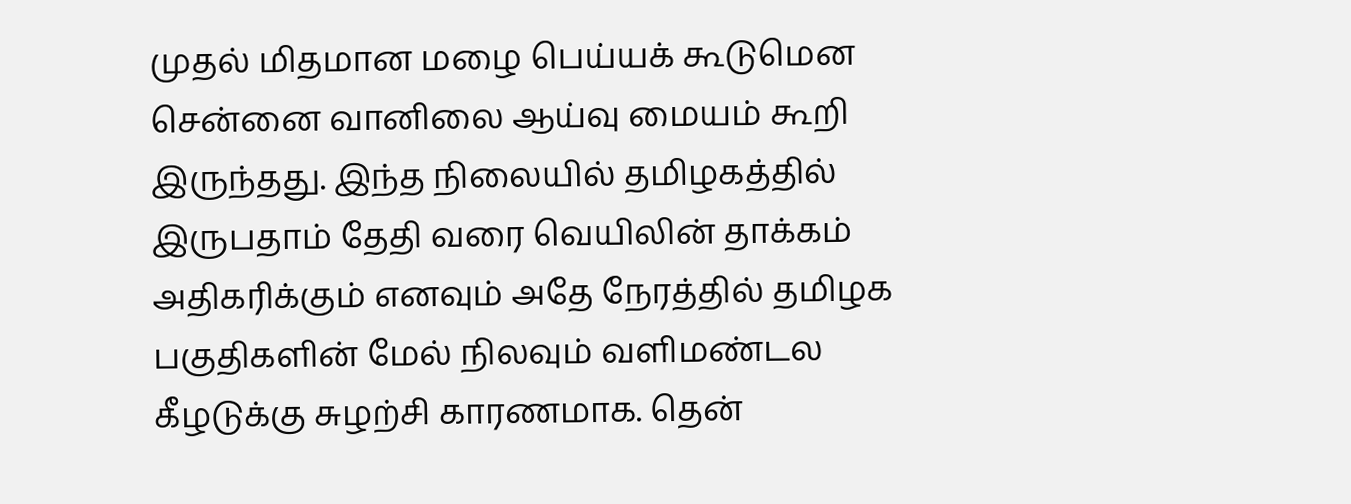முதல் மிதமான மழை பெய்யக் கூடுமென சென்னை வானிலை ஆய்வு மையம் கூறி இருந்தது. இந்த நிலையில் தமிழகத்தில் இருபதாம் தேதி வரை வெயிலின் தாக்கம் அதிகரிக்கும் எனவும் அதே நேரத்தில் தமிழக பகுதிகளின் மேல் நிலவும் வளிமண்டல கீழடுக்கு சுழற்சி காரணமாக. தென்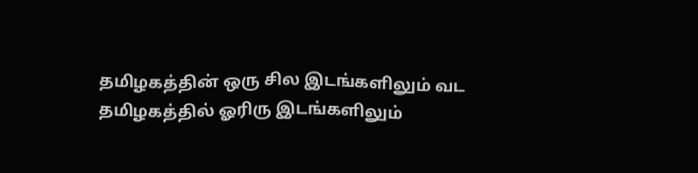தமிழகத்தின் ஒரு சில இடங்களிலும் வட தமிழகத்தில் ஓரிரு இடங்களிலும்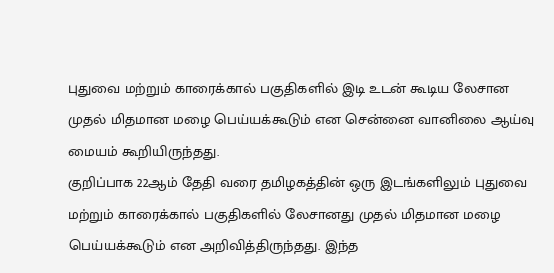புதுவை மற்றும் காரைக்கால் பகுதிகளில் இடி உடன் கூடிய லேசான முதல் மிதமான மழை பெய்யக்கூடும் என சென்னை வானிலை ஆய்வு மையம் கூறியிருந்தது.
குறிப்பாக 22ஆம் தேதி வரை தமிழகத்தின் ஒரு இடங்களிலும் புதுவை மற்றும் காரைக்கால் பகுதிகளில் லேசானது முதல் மிதமான மழை பெய்யக்கூடும் என அறிவித்திருந்தது. இந்த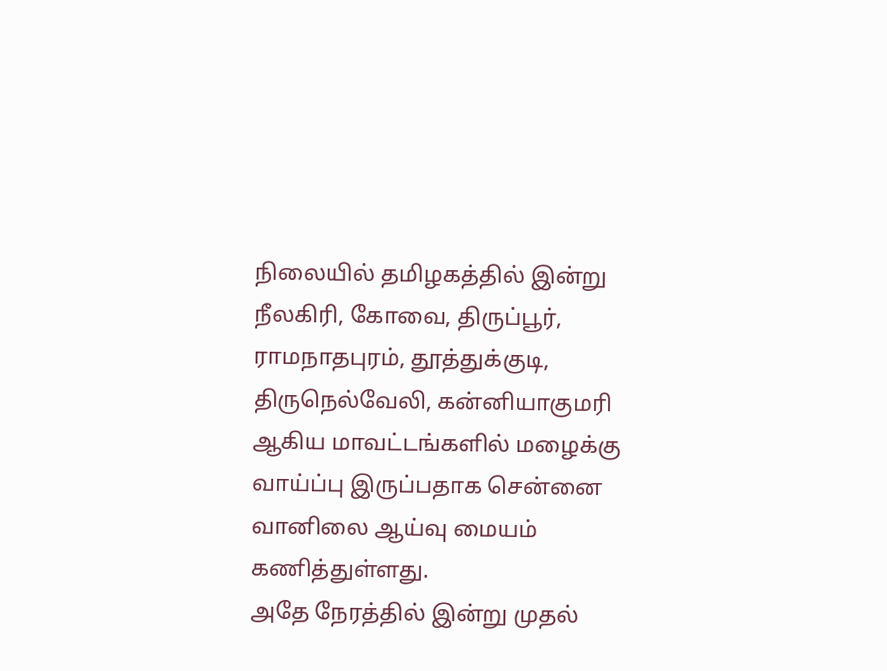நிலையில் தமிழகத்தில் இன்று நீலகிரி, கோவை, திருப்பூர், ராமநாதபுரம், தூத்துக்குடி, திருநெல்வேலி, கன்னியாகுமரி ஆகிய மாவட்டங்களில் மழைக்கு வாய்ப்பு இருப்பதாக சென்னை வானிலை ஆய்வு மையம் கணித்துள்ளது.
அதே நேரத்தில் இன்று முதல்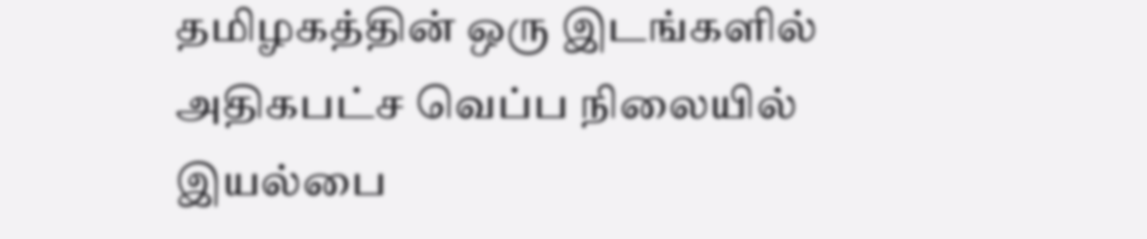தமிழகத்தின் ஒரு இடங்களில் அதிகபட்ச வெப்ப நிலையில் இயல்பை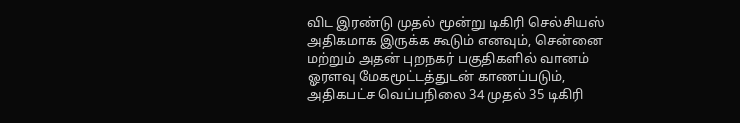விட இரண்டு முதல் மூன்று டிகிரி செல்சியஸ் அதிகமாக இருக்க கூடும் எனவும், சென்னை மற்றும் அதன் புறநகர் பகுதிகளில் வானம் ஓரளவு மேகமூட்டத்துடன் காணப்படும், அதிகபட்ச வெப்பநிலை 34 முதல் 35 டிகிரி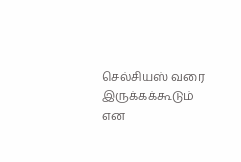செல்சியஸ் வரை இருக்கக்கூடும் என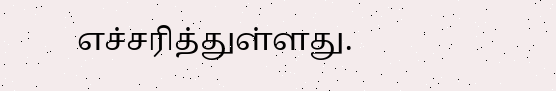எச்சரித்துள்ளது.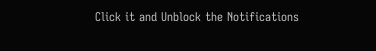Click it and Unblock the Notifications